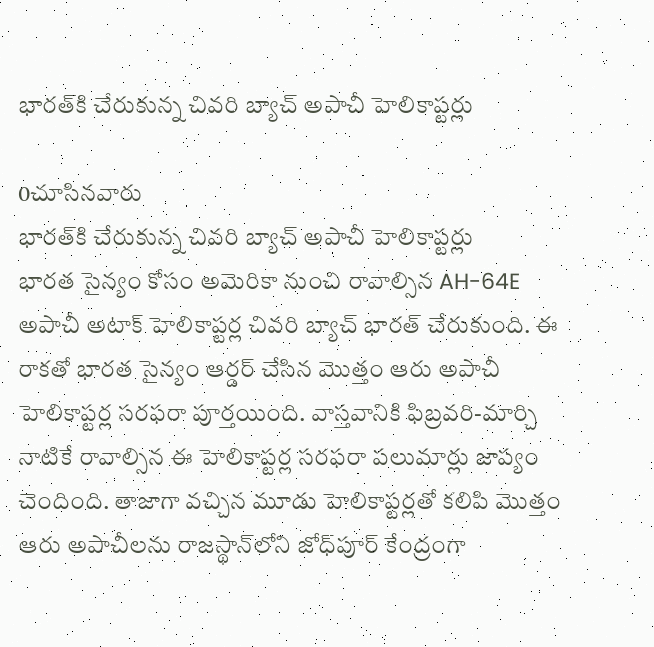భారత్‌కి చేరుకున్న చివరి బ్యాచ్ అపాచీ హెలికాప్టర్లు

0చూసినవారు
భారత్‌కి చేరుకున్న చివరి బ్యాచ్ అపాచీ హెలికాప్టర్లు
భారత సైన్యం కోసం అమెరికా నుంచి రావాల్సిన AH-64E అపాచీ అటాక్ హెలికాప్టర్ల చివరి బ్యాచ్ భారత్ చేరుకుంది. ఈ రాకతో భారత సైన్యం ఆర్డర్ చేసిన మొత్తం ఆరు అపాచీ హెలికాప్టర్ల సరఫరా పూర్తయింది. వాస్తవానికి ఫిబ్రవరి-మార్చి నాటికే రావాల్సిన ఈ హెలికాప్టర్ల సరఫరా పలుమార్లు జాప్యం చెందింది. తాజాగా వచ్చిన మూడు హెలికాప్టర్లతో కలిపి మొత్తం ఆరు అపాచీలను రాజస్థాన్‌లోని జోధ్‌పూర్ కేంద్రంగా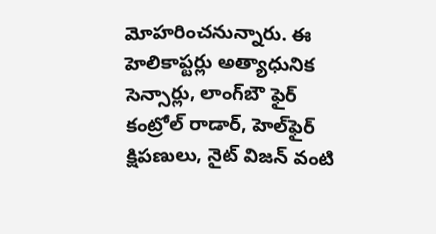మోహరించనున్నారు. ఈ హెలికాప్టర్లు అత్యాధునిక సెన్సార్లు, లాంగ్‌బౌ ఫైర్ కంట్రోల్ రాడార్, హెల్‌ఫైర్ క్షిపణులు, నైట్ విజన్ వంటి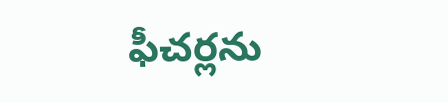ఫీచర్లను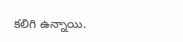కలిగి ఉన్నాయి.